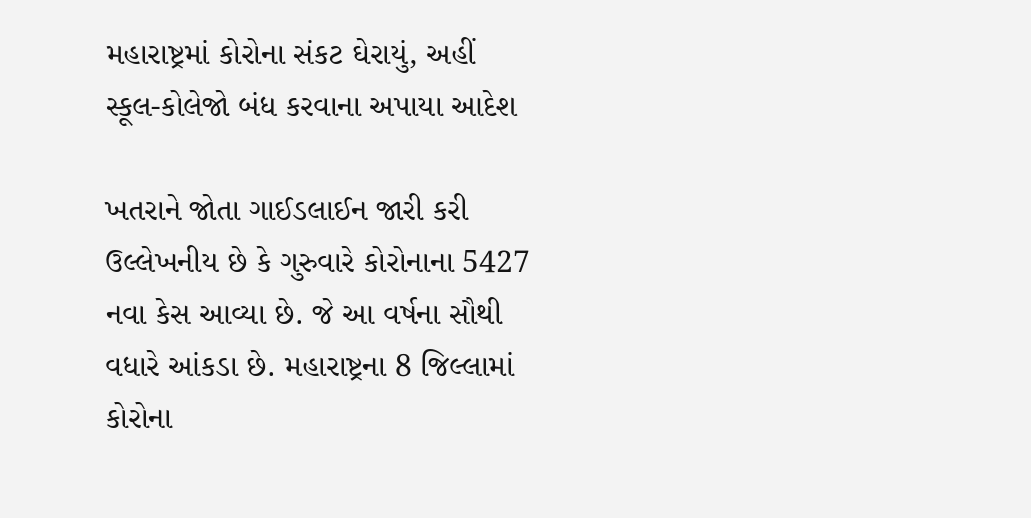મહારાષ્ટ્રમાં કોરોના સંકટ ઘેરાયું, અહીં સ્કૂલ-કોલેજો બંધ કરવાના અપાયા આદેશ

ખતરાને જોતા ગાઈડલાઈન જારી કરી ઉલ્લેખનીય છે કે ગુરુવારે કોરોનાના 5427 નવા કેસ આવ્યા છે. જે આ વર્ષના સૌથી વધારે આંકડા છે. મહારાષ્ટ્રના 8 જિલ્લામાં કોરોના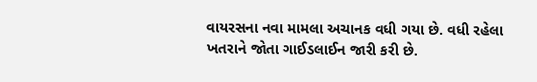વાયરસના નવા મામલા અચાનક વધી ગયા છે. વધી રહેલા ખતરાને જોતા ગાઈડલાઈન જારી કરી છે.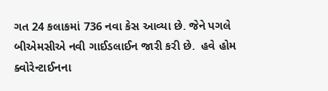ગત 24 કલાકમાં 736 નવા કેસ આવ્યા છે. જેને પગલે બીએમસીએ નવી ગાઈડલાઈન જારી કરી છે.  હવે હોમ ક્વોરેન્ટાઈનના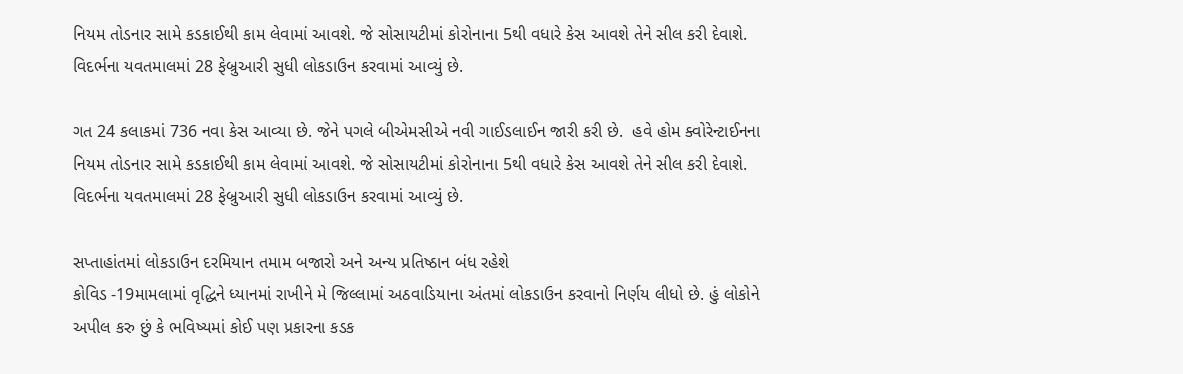નિયમ તોડનાર સામે કડકાઈથી કામ લેવામાં આવશે. જે સોસાયટીમાં કોરોનાના 5થી વધારે કેસ આવશે તેને સીલ કરી દેવાશે. વિદર્ભના યવતમાલમાં 28 ફેબ્રુઆરી સુધી લોકડાઉન કરવામાં આવ્યું છે.

ગત 24 કલાકમાં 736 નવા કેસ આવ્યા છે. જેને પગલે બીએમસીએ નવી ગાઈડલાઈન જારી કરી છે.  હવે હોમ ક્વોરેન્ટાઈનના નિયમ તોડનાર સામે કડકાઈથી કામ લેવામાં આવશે. જે સોસાયટીમાં કોરોનાના 5થી વધારે કેસ આવશે તેને સીલ કરી દેવાશે. વિદર્ભના યવતમાલમાં 28 ફેબ્રુઆરી સુધી લોકડાઉન કરવામાં આવ્યું છે.

સપ્તાહાંતમાં લોકડાઉન દરમિયાન તમામ બજારો અને અન્ય પ્રતિષ્ઠાન બંધ રહેશે
કોવિડ -19મામલામાં વૃદ્ધિને ધ્યાનમાં રાખીને મે જિલ્લામાં અઠવાડિયાના અંતમાં લોકડાઉન કરવાનો નિર્ણય લીધો છે. હું લોકોને અપીલ કરુ છું કે ભવિષ્યમાં કોઈ પણ પ્રકારના કડક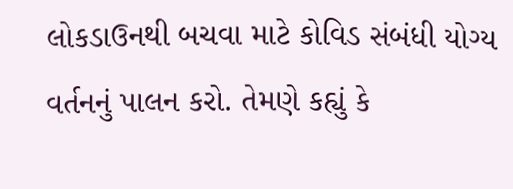લોકડાઉનથી બચવા માટે કોવિડ સંબંધી યોગ્ય વર્તનનું પાલન કરો. તેમણે કહ્યું કે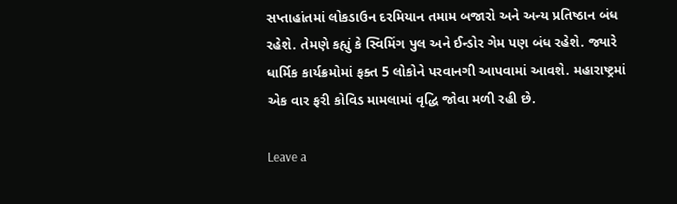સપ્તાહાંતમાં લોકડાઉન દરમિયાન તમામ બજારો અને અન્ય પ્રતિષ્ઠાન બંધ રહેશે. તેમણે કહ્યું કે સ્વિમિંગ પુલ અને ઈન્ડોર ગેમ પણ બંધ રહેશે. જ્યારે ધાર્મિક કાર્યક્રમોમાં ફક્ત 5 લોકોને પરવાનગી આપવામાં આવશે. મહારાષ્ટ્રમાં એક વાર ફરી કોવિડ મામલામાં વૃદ્ધિ જોવા મળી રહી છે.

Leave a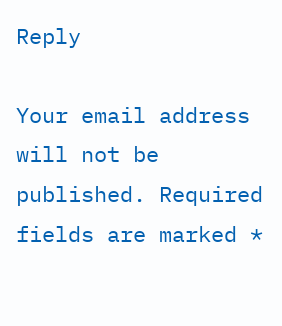Reply

Your email address will not be published. Required fields are marked *